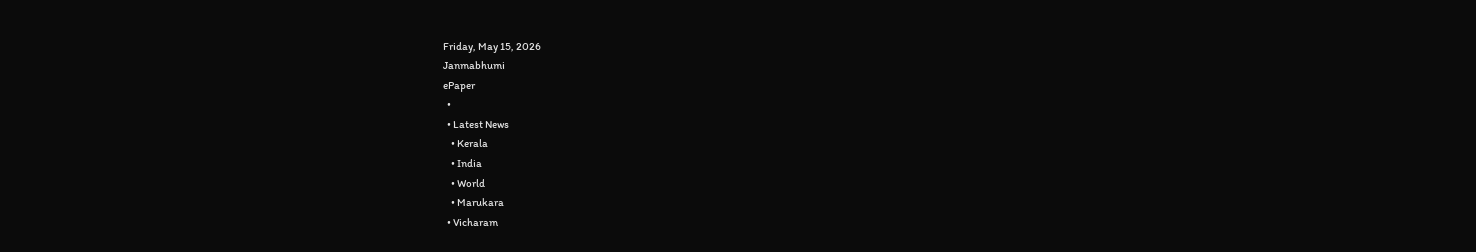Friday, May 15, 2026
Janmabhumi
ePaper
  •
  • Latest News
    • Kerala
    • India
    • World
    • Marukara
  • Vicharam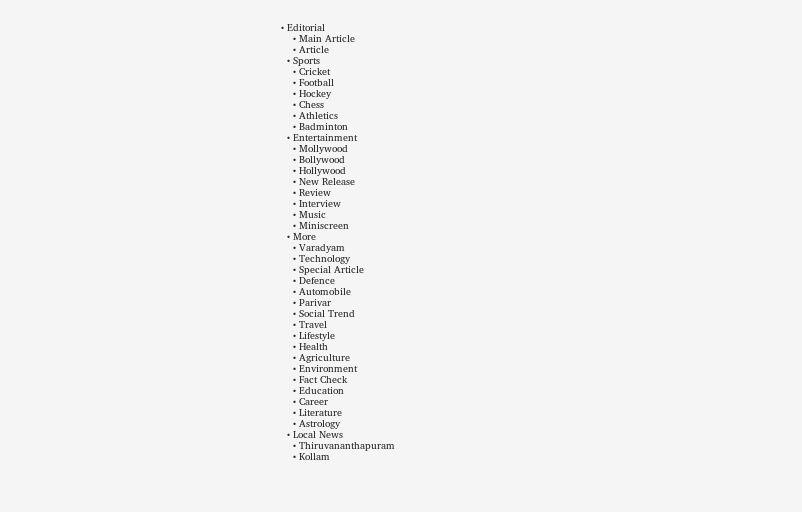• Editorial
    • Main Article
    • Article
  • Sports
    • Cricket
    • Football
    • Hockey
    • Chess
    • Athletics
    • Badminton
  • Entertainment
    • Mollywood
    • Bollywood
    • Hollywood
    • New Release
    • Review
    • Interview
    • Music
    • Miniscreen
  • More
    • Varadyam
    • Technology
    • Special Article
    • Defence
    • Automobile
    • Parivar
    • Social Trend
    • Travel
    • Lifestyle
    • Health
    • Agriculture
    • Environment
    • Fact Check
    • Education
    • Career
    • Literature
    • Astrology
  • Local News
    • Thiruvananthapuram
    • Kollam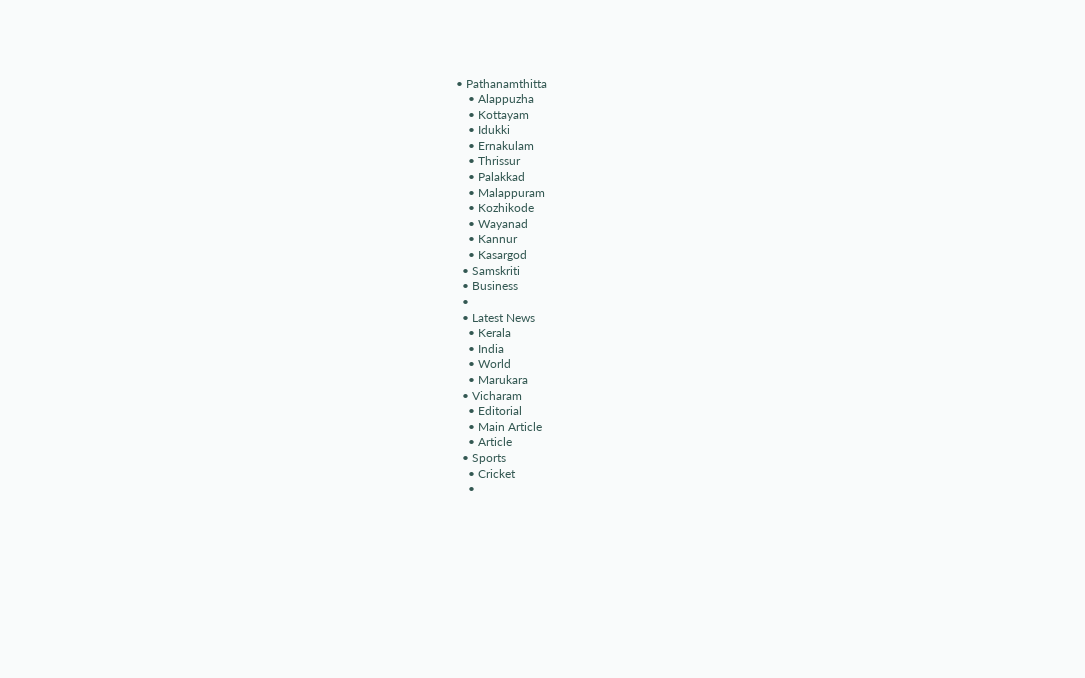• Pathanamthitta
    • Alappuzha
    • Kottayam
    • Idukki
    • Ernakulam
    • Thrissur
    • Palakkad
    • Malappuram
    • Kozhikode
    • Wayanad
    • Kannur
    • Kasargod
  • Samskriti
  • Business
  •
  • Latest News
    • Kerala
    • India
    • World
    • Marukara
  • Vicharam
    • Editorial
    • Main Article
    • Article
  • Sports
    • Cricket
    •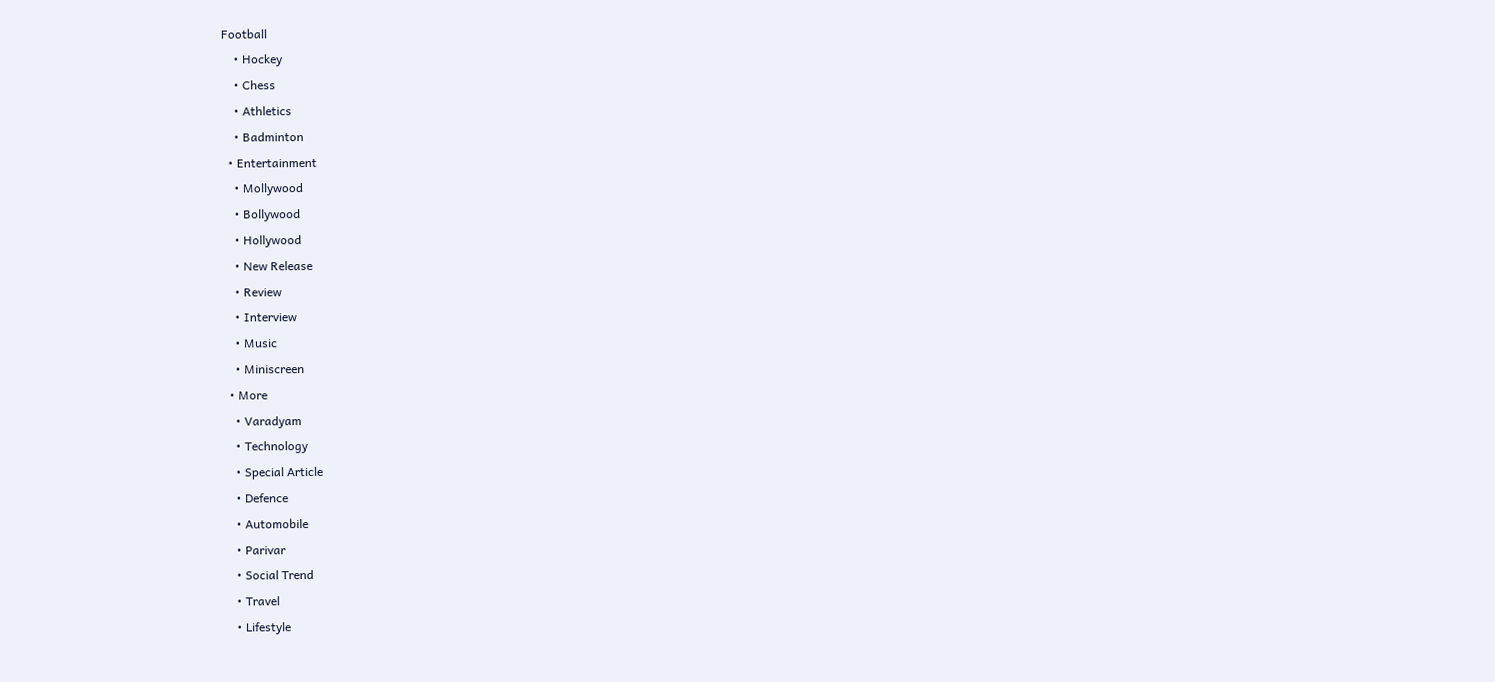Football
    • Hockey
    • Chess
    • Athletics
    • Badminton
  • Entertainment
    • Mollywood
    • Bollywood
    • Hollywood
    • New Release
    • Review
    • Interview
    • Music
    • Miniscreen
  • More
    • Varadyam
    • Technology
    • Special Article
    • Defence
    • Automobile
    • Parivar
    • Social Trend
    • Travel
    • Lifestyle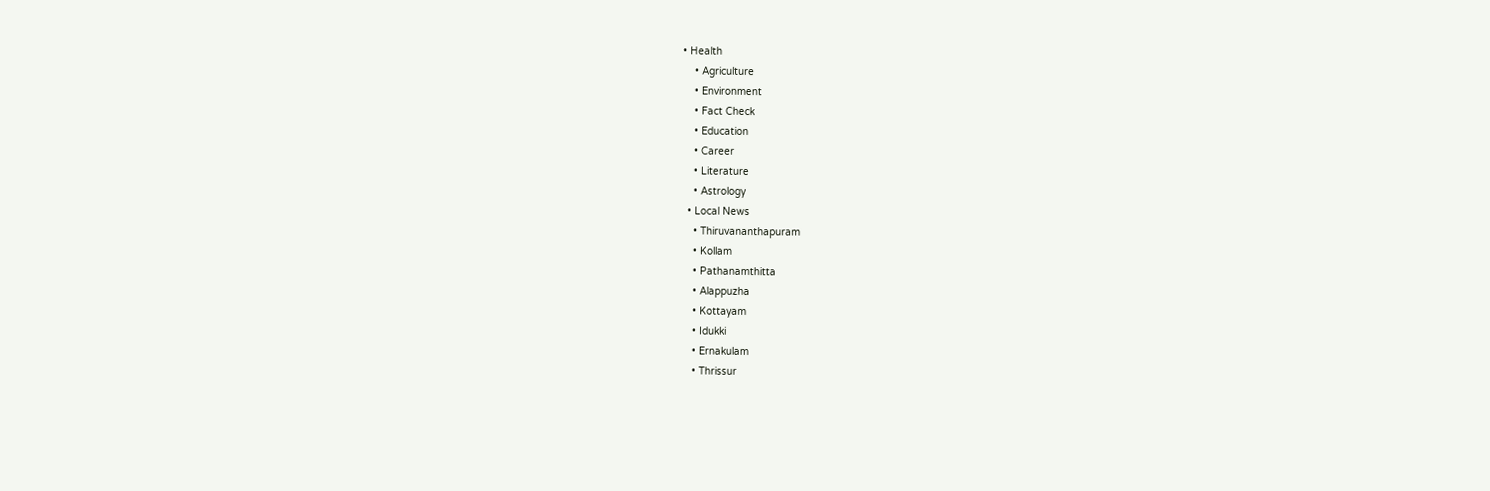• Health
    • Agriculture
    • Environment
    • Fact Check
    • Education
    • Career
    • Literature
    • Astrology
  • Local News
    • Thiruvananthapuram
    • Kollam
    • Pathanamthitta
    • Alappuzha
    • Kottayam
    • Idukki
    • Ernakulam
    • Thrissur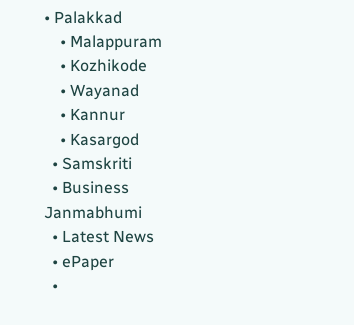• Palakkad
    • Malappuram
    • Kozhikode
    • Wayanad
    • Kannur
    • Kasargod
  • Samskriti
  • Business
Janmabhumi
  • Latest News
  • ePaper
  •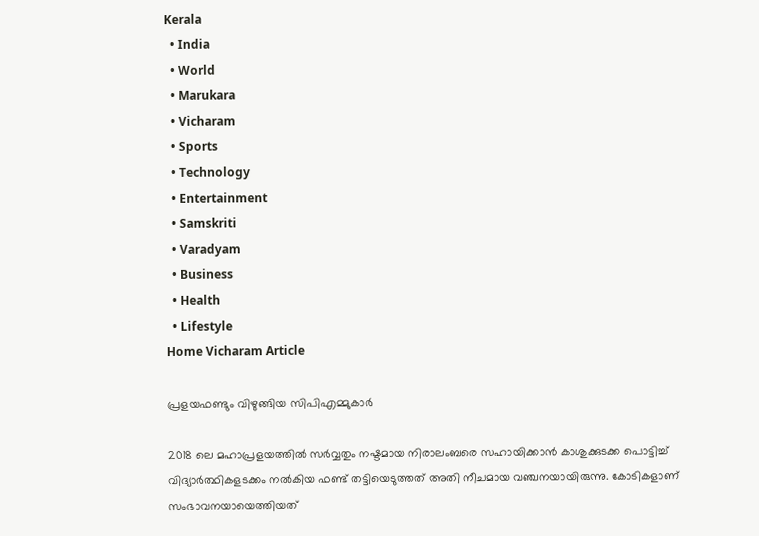Kerala
  • India
  • World
  • Marukara
  • Vicharam
  • Sports
  • Technology
  • Entertainment
  • Samskriti
  • Varadyam
  • Business
  • Health
  • Lifestyle
Home Vicharam Article

പ്രളയഫണ്ടും വിഴുങ്ങിയ സിപിഎമ്മുകാര്‍

2018 ലെ മഹാപ്രളയത്തില്‍ സര്‍വ്വതും നഷ്ടമായ നിരാലംബരെ സഹായിക്കാന്‍ കാശുക്കുടക്ക പൊട്ടിച്ച് വിദ്യാര്‍ത്ഥികളടക്കം നല്‍കിയ ഫണ്ട് തട്ടിയെടുത്തത് അതി നീചമായ വഞ്ചനയായിരുന്നു. കോടികളാണ് സംഭാവനയായെത്തിയത്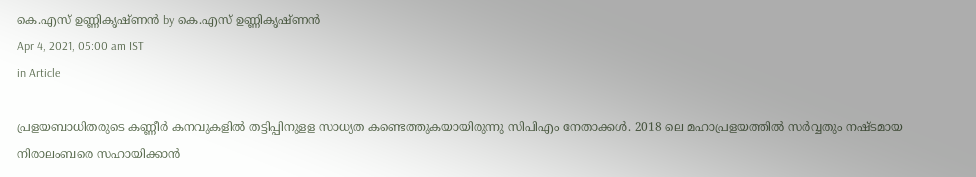കെ.എസ് ഉണ്ണികൃഷ്ണൻ by കെ.എസ് ഉണ്ണികൃഷ്ണൻ
Apr 4, 2021, 05:00 am IST
in Article

പ്രളയബാധിതരുടെ കണ്ണീര്‍ കനവുകളില്‍ തട്ടിപ്പിനുളള സാധ്യത കണ്ടെത്തുകയായിരുന്നു സിപിഎം നേതാക്കള്‍. 2018 ലെ മഹാപ്രളയത്തില്‍ സര്‍വ്വതും നഷ്ടമായ നിരാലംബരെ സഹായിക്കാന്‍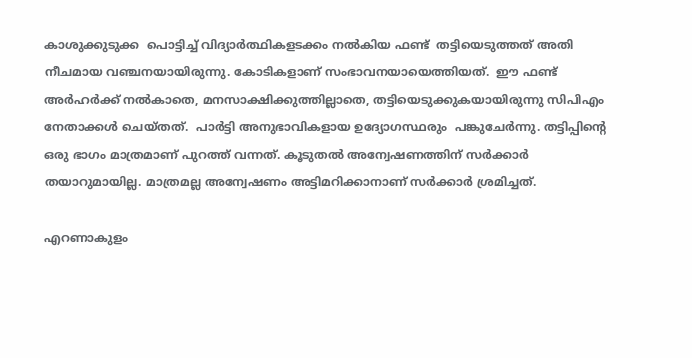കാശുക്കുടുക്ക  പൊട്ടിച്ച് വിദ്യാര്‍ത്ഥികളടക്കം നല്‍കിയ ഫണ്ട്  തട്ടിയെടുത്തത് അതി നീചമായ വഞ്ചനയായിരുന്നു. കോടികളാണ് സംഭാവനയായെത്തിയത്.  ഈ ഫണ്ട് അര്‍ഹര്‍ക്ക് നല്‍കാതെ, മനസാക്ഷിക്കുത്തില്ലാതെ, തട്ടിയെടുക്കുകയായിരുന്നു സിപിഎം നേതാക്കള്‍ ചെയ്തത്.  പാര്‍ട്ടി അനുഭാവികളായ ഉദ്യോഗസ്ഥരും  പങ്കുചേര്‍ന്നു. തട്ടിപ്പിന്റെ ഒരു ഭാഗം മാത്രമാണ് പുറത്ത് വന്നത്. കൂടുതല്‍ അന്വേഷണത്തിന് സര്‍ക്കാര്‍ തയാറുമായില്ല. മാത്രമല്ല അന്വേഷണം അട്ടിമറിക്കാനാണ് സര്‍ക്കാര്‍ ശ്രമിച്ചത്.

എറണാകുളം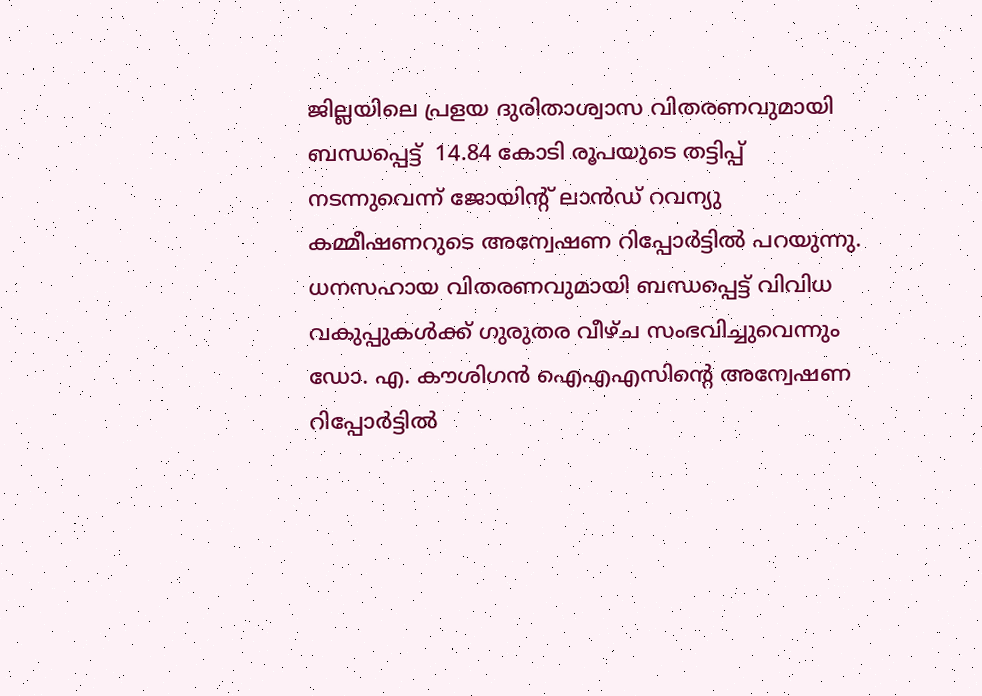ജില്ലയിലെ പ്രളയ ദുരിതാശ്വാസ വിതരണവുമായി ബന്ധപ്പെട്ട്  14.84 കോടി രൂപയുടെ തട്ടിപ്പ് നടന്നുവെന്ന് ജോയിന്റ് ലാന്‍ഡ് റവന്യു കമ്മീഷണറുടെ അന്വേഷണ റിപ്പോര്‍ട്ടില്‍ പറയുന്നു. ധനസഹായ വിതരണവുമായി ബന്ധപ്പെട്ട് വിവിധ വകുപ്പുകള്‍ക്ക് ഗുരുതര വീഴ്ച സംഭവിച്ചുവെന്നും ഡോ. എ. കൗശിഗന്‍ ഐഎഎസിന്റെ അന്വേഷണ റിപ്പോര്‍ട്ടില്‍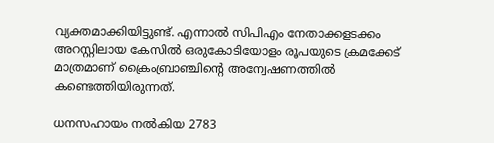വ്യക്തമാക്കിയിട്ടുണ്ട്. എന്നാല്‍ സിപിഎം നേതാക്കളടക്കം അറസ്റ്റിലായ കേസില്‍ ഒരുകോടിയോളം രൂപയുടെ ക്രമക്കേട് മാത്രമാണ് ക്രൈംബ്രാഞ്ചിന്റെ അന്വേഷണത്തില്‍ കണ്ടെത്തിയിരുന്നത്.

ധനസഹായം നല്‍കിയ 2783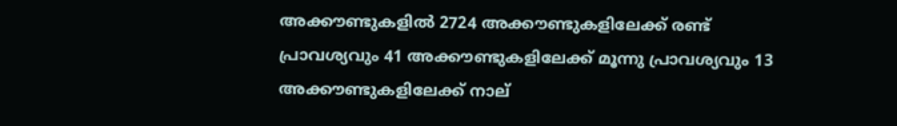അക്കൗണ്ടുകളില്‍ 2724 അക്കൗണ്ടുകളിലേക്ക് രണ്ട് പ്രാവശ്യവും 41 അക്കൗണ്ടുകളിലേക്ക് മൂന്നു പ്രാവശ്യവും 13 അക്കൗണ്ടുകളിലേക്ക് നാല്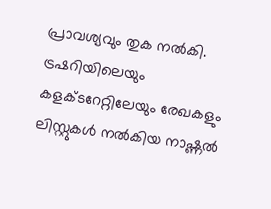പ്രാവശ്യവും തുക നല്‍കി. ട്രഷറിയിലെയും കളക്ടറേറ്റിലേയും രേഖകളും ലിസ്റ്റുകള്‍ നല്‍കിയ നാഷ്ണല്‍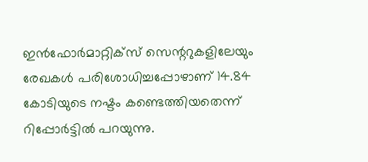ഇന്‍ഫോര്‍മാറ്റിക്‌സ് സെന്ററുകളിലേയും രേഖകള്‍ പരിശോധിച്ചപ്പോഴാണ് 14.84 കോടിയുടെ നഷ്ടം കണ്ടെത്തിയതെന്ന് റിപ്പോര്‍ട്ടില്‍ പറയുന്നു.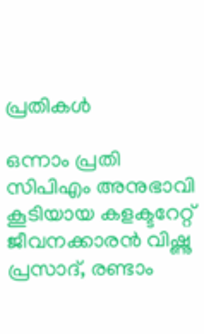പ്രതികള്‍

ഒന്നാം പ്രതി സിപിഎം അനുഭാവി കൂടിയായ കളക്ടറേറ്റ്  ജീവനക്കാരന്‍ വിഷ്ണു പ്രസാദ്, രണ്ടാം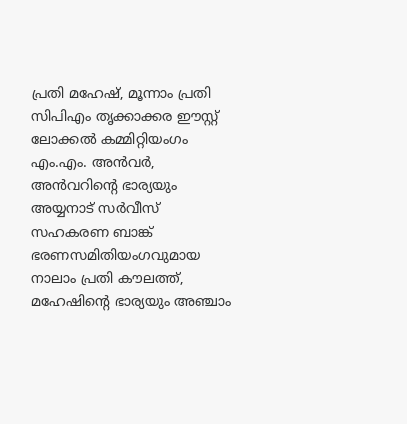പ്രതി മഹേഷ്, മൂന്നാം പ്രതി സിപിഎം തൃക്കാക്കര ഈസ്റ്റ് ലോക്കല്‍ കമ്മിറ്റിയംഗം എം.എം. അന്‍വര്‍, അന്‍വറിന്റെ ഭാര്യയും അയ്യനാട് സര്‍വീസ് സഹകരണ ബാങ്ക് ഭരണസമിതിയംഗവുമായ നാലാം പ്രതി കൗലത്ത്, മഹേഷിന്റെ ഭാര്യയും അഞ്ചാം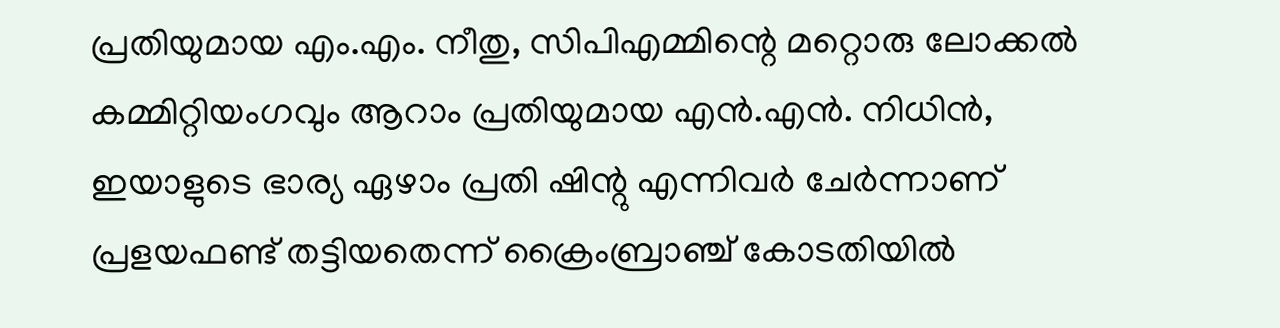പ്രതിയുമായ എം.എം. നീതു, സിപിഎമ്മിന്റെ മറ്റൊരു ലോക്കല്‍ കമ്മിറ്റിയംഗവും ആറാം പ്രതിയുമായ എന്‍.എന്‍. നിധിന്‍, ഇയാളുടെ ഭാര്യ ഏഴാം പ്രതി ഷിന്റു എന്നിവര്‍ ചേര്‍ന്നാണ് പ്രളയഫണ്ട് തട്ടിയതെന്ന് ക്രൈംബ്രാഞ്ച് കോടതിയില്‍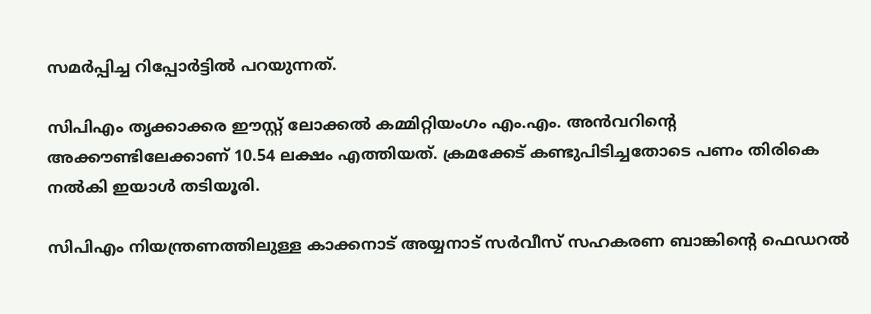സമര്‍പ്പിച്ച റിപ്പോര്‍ട്ടില്‍ പറയുന്നത്.

സിപിഎം തൃക്കാക്കര ഈസ്റ്റ് ലോക്കല്‍ കമ്മിറ്റിയംഗം എം.എം. അന്‍വറിന്റെ അക്കൗണ്ടിലേക്കാണ് 10.54 ലക്ഷം എത്തിയത്. ക്രമക്കേട് കണ്ടുപിടിച്ചതോടെ പണം തിരികെ നല്‍കി ഇയാള്‍ തടിയൂരി.

സിപിഎം നിയന്ത്രണത്തിലുള്ള കാക്കനാട് അയ്യനാട് സര്‍വീസ് സഹകരണ ബാങ്കിന്റെ ഫെഡറല്‍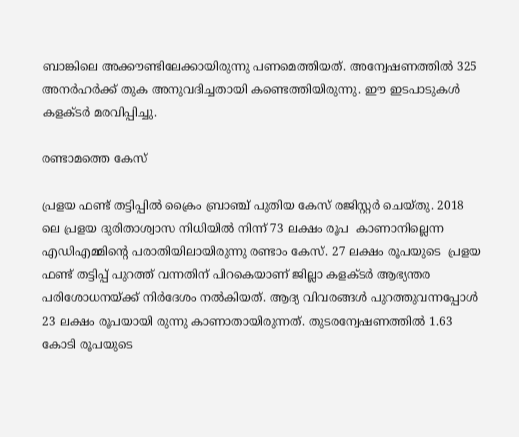ബാങ്കിലെ അക്കൗണ്ടിലേക്കായിരുന്നു പണമെത്തിയത്. അന്വേഷണത്തില്‍ 325 അനര്‍ഹര്‍ക്ക് തുക അനുവദിച്ചതായി കണ്ടെത്തിയിരുന്നു. ഈ ഇടപാടുകള്‍ കളക്ടര്‍ മരവിപ്പിച്ചു.

രണ്ടാമത്തെ കേസ്

പ്രളയ ഫണ്ട് തട്ടിപ്പില്‍ ക്രൈം ബ്രാഞ്ച് പുതിയ കേസ് രജിസ്റ്റര്‍ ചെയ്തു. 2018 ലെ പ്രളയ ദുരിതാശ്വാസ നിധിയില്‍ നിന്ന് 73 ലക്ഷം രൂപ  കാണാനില്ലെന്ന  എഡിഎമ്മിന്റെ പരാതിയിലായിരുന്നു രണ്ടാം കേസ്. 27 ലക്ഷം രൂപയുടെ  പ്രളയ ഫണ്ട് തട്ടിപ്പ് പുറത്ത് വന്നതിന് പിറകെയാണ് ജില്ലാ കളക്ടര്‍ ആഭ്യന്തര പരിശോധനയ്‌ക്ക് നിര്‍ദേശം നല്‍കിയത്. ആദ്യ വിവരങ്ങള്‍ പുറത്തുവന്നപ്പോള്‍ 23 ലക്ഷം രൂപയായി രുന്നു കാണാതായിരുന്നത്. തുടരന്വേഷണത്തില്‍ 1.63 കോടി രൂപയുടെ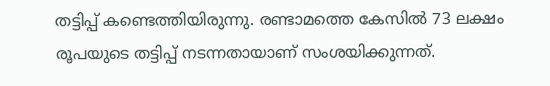തട്ടിപ്പ് കണ്ടെത്തിയിരുന്നു. രണ്ടാമത്തെ കേസില്‍ 73 ലക്ഷം രൂപയുടെ തട്ടിപ്പ് നടന്നതായാണ് സംശയിക്കുന്നത്.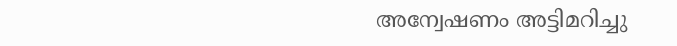അന്വേഷണം അട്ടിമറിച്ചു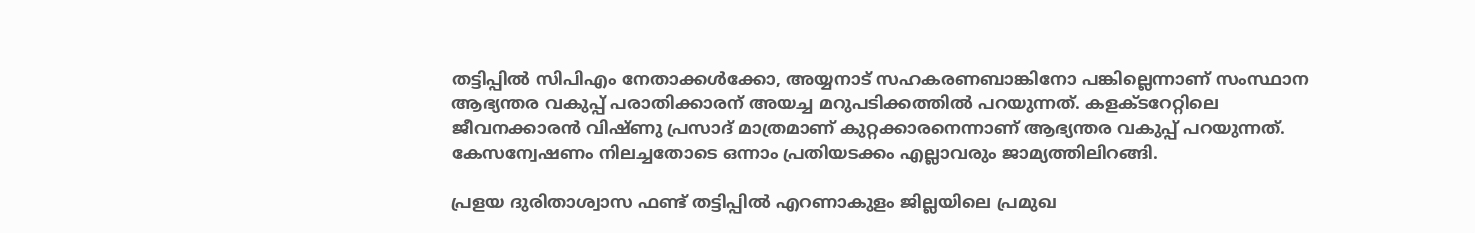തട്ടിപ്പില്‍ സിപിഎം നേതാക്കള്‍ക്കോ, അയ്യനാട് സഹകരണബാങ്കിനോ പങ്കില്ലെന്നാണ് സംസ്ഥാന ആഭ്യന്തര വകുപ്പ് പരാതിക്കാരന് അയച്ച മറുപടിക്കത്തില്‍ പറയുന്നത്. കളക്ടറേറ്റിലെ ജീവനക്കാരന്‍ വിഷ്ണു പ്രസാദ് മാത്രമാണ് കുറ്റക്കാരനെന്നാണ് ആഭ്യന്തര വകുപ്പ് പറയുന്നത്. കേസന്വേഷണം നിലച്ചതോടെ ഒന്നാം പ്രതിയടക്കം എല്ലാവരും ജാമ്യത്തിലിറങ്ങി.

പ്രളയ ദുരിതാശ്വാസ ഫണ്ട് തട്ടിപ്പില്‍ എറണാകുളം ജില്ലയിലെ പ്രമുഖ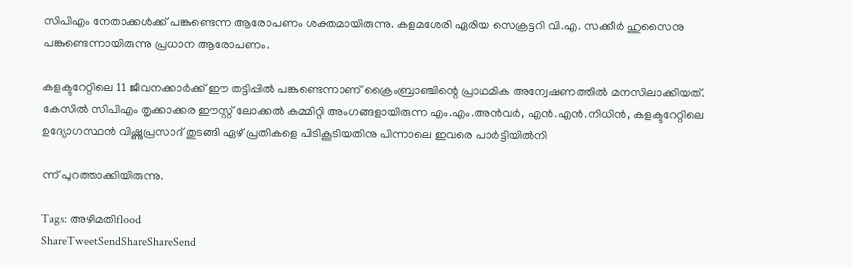സിപിഎം നേതാക്കള്‍ക്ക് പങ്കുണ്ടെന്ന ആരോപണം ശക്തമായിരുന്നു. കളമശേരി ഏരിയ സെക്രട്ടറി വി.എ. സക്കീര്‍ ഹുസൈനു പങ്കുണ്ടെന്നായിരുന്നു പ്രധാന ആരോപണം.

കളക്ടറേറ്റിലെ 11 ജീവനക്കാര്‍ക്ക് ഈ തട്ടിപ്പില്‍ പങ്കുണ്ടെന്നാണ് ക്രൈംബ്രാഞ്ചിന്റെ പ്രാഥമിക അന്വേഷണത്തില്‍ മനസിലാക്കിയത്. കേസില്‍ സിപിഎം തൃക്കാക്കര ഈസ്റ്റ് ലോക്കല്‍ കമ്മിറ്റി അംഗങ്ങളായിരുന്ന എം.എം.അന്‍വര്‍, എന്‍.എന്‍.നിധിന്‍, കളക്ടറേറ്റിലെ ഉദ്യോഗസ്ഥന്‍ വിഷ്ണുപ്രസാദ് തുടങ്ങി ഏഴ് പ്രതികളെ പിടികൂടിയതിനു പിന്നാലെ ഇവരെ പാര്‍ട്ടിയില്‍നി

ന്ന് പുറത്താക്കിയിരുന്നു.

Tags: അഴിമതിflood
ShareTweetSendShareShareSend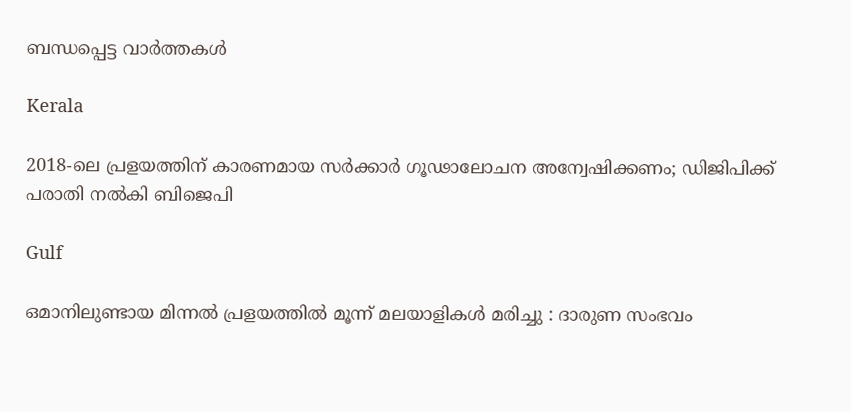ബന്ധപ്പെട്ട വാര്‍ത്തകള്‍

Kerala

2018-ലെ പ്രളയത്തിന് കാരണമായ സര്‍ക്കാര്‍ ഗൂഢാലോചന അന്വേഷിക്കണം; ഡിജിപിക്ക് പരാതി നല്‍കി ബിജെപി

Gulf

ഒമാനിലുണ്ടായ മിന്നൽ പ്രളയത്തിൽ മൂന്ന് മലയാളികൾ മരിച്ചു : ദാരുണ സംഭവം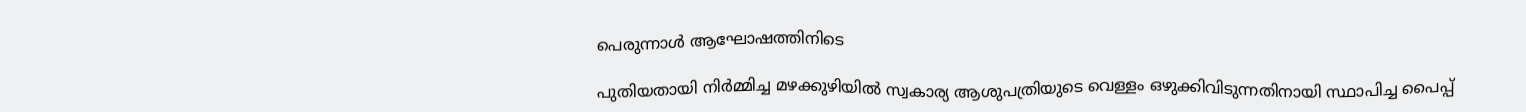പെരുന്നാൾ ആഘോഷത്തിനിടെ

പുതിയതായി നിര്‍മ്മിച്ച മഴക്കുഴിയില്‍ സ്വകാര്യ ആശുപത്രിയുടെ വെള്ളം ഒഴുക്കിവിടുന്നതിനായി സ്ഥാപിച്ച പൈപ്പ്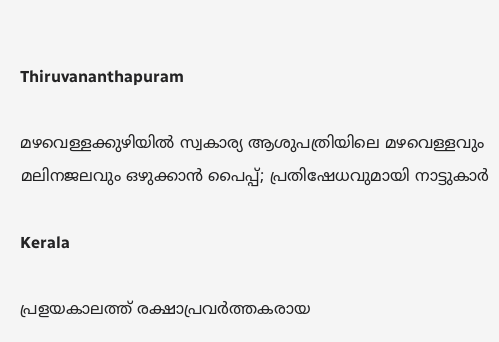Thiruvananthapuram

മഴവെള്ളക്കുഴിയില്‍ സ്വകാര്യ ആശുപത്രിയിലെ മഴവെള്ളവും മലിനജലവും ഒഴുക്കാന്‍ പൈപ്പ്; പ്രതിഷേധവുമായി നാട്ടുകാര്‍

Kerala

പ്രളയകാലത്ത് രക്ഷാപ്രവർത്തകരായ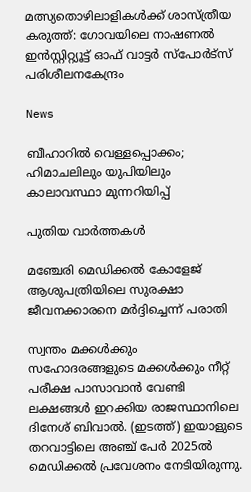മത്സ്യതൊഴിലാളികൾക്ക് ശാസ്ത്രീയ കരുത്ത്: ഗോവയിലെ നാഷണൽ ഇൻസ്റ്റിറ്റ്യൂട്ട് ഓഫ് വാട്ടർ സ്പോർട്സ് പരിശീലനകേന്ദ്രം

News

ബീഹാറിൽ വെള്ളപ്പൊക്കം; ഹിമാചലിലും യുപിയിലും കാലാവസ്ഥാ മുന്നറിയിപ്പ്

പുതിയ വാര്‍ത്തകള്‍

മഞ്ചേരി മെഡിക്കല്‍ കോളേജ് ആശുപത്രിയിലെ സുരക്ഷാ ജീവനക്കാരനെ മര്‍ദ്ദിച്ചെന്ന് പരാതി

സ്വന്തം മക്കള്‍ക്കും സഹോദരങ്ങളുടെ മക്കള്‍ക്കും നീറ്റ് പരീക്ഷ പാസാവാന്‍ വേണ്ടി ലക്ഷങ്ങള്‍ ഇറക്കിയ രാജസ്ഥാനിലെ ദിനേശ് ബിവാല്‍. (ഇടത്ത്) ഇയാളുടെ തറവാട്ടിലെ അഞ്ച് പേര്‍ 2025ല്‍ മെഡിക്കല്‍ പ്രവേശനം നേടിയിരുന്നു.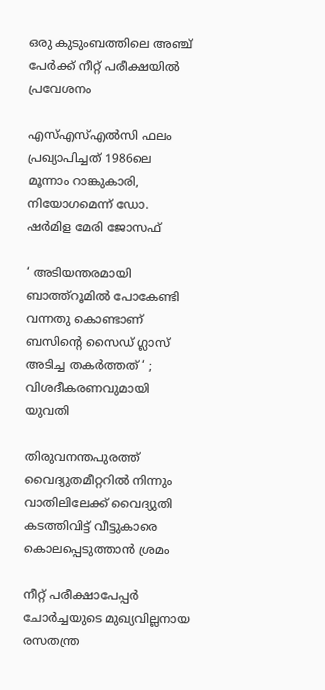ഒരു കുടുംബത്തിലെ അഞ്ച് പേര്‍ക്ക് നീറ്റ് പരീക്ഷയില്‍ പ്രവേശനം

എസ്എസ്എല്‍സി ഫലം പ്രഖ്യാപിച്ചത് 1986ലെ മൂന്നാം റാങ്കുകാരി, നിയോഗമെന്ന് ഡോ. ഷര്‍മിള മേരി ജോസഫ്

‘ അടിയന്തരമായി ബാത്ത്റൂമില്‍ പോകേണ്ടി വന്നതു കൊണ്ടാണ് ബസിന്റെ സൈഡ് ഗ്ലാസ് അടിച്ച തകര്‍ത്തത് ‘ ; വിശദീകരണവുമായി യുവതി

തിരുവനന്തപുരത്ത് വൈദ്യുതമീറ്ററില്‍ നിന്നും വാതിലിലേക്ക് വൈദ്യുതി കടത്തിവിട്ട് വീട്ടുകാരെ കൊലപ്പെടുത്താന്‍ ശ്രമം

നീറ്റ് പരീക്ഷാപേപ്പര്‍ ചോര്‍ച്ചയുടെ മുഖ്യവില്ലനായ രസതന്ത്ര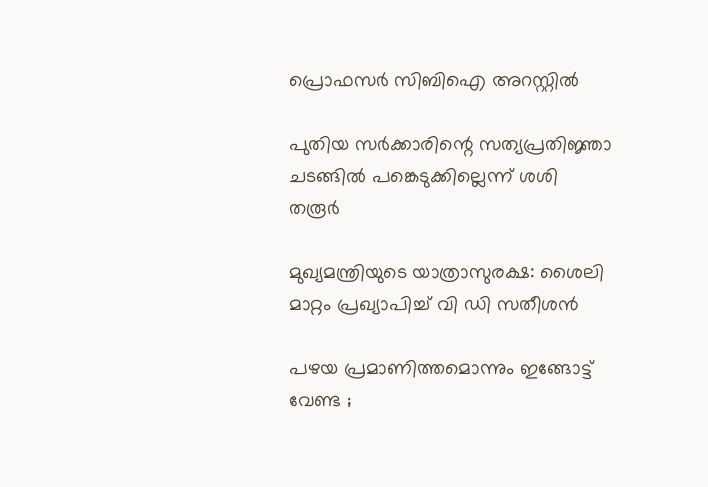പ്രൊഫസര്‍ സിബിഐ അറസ്റ്റില്‍

പുതിയ സര്‍ക്കാരിന്റെ സത്യപ്രതിജ്ഞാ ചടങ്ങില്‍ പങ്കെടുക്കില്ലെന്ന് ശശി തരൂര്‍

മുഖ്യമന്ത്രിയുടെ യാത്രാസുരക്ഷ: ശൈലി മാറ്റം പ്രഖ്യാപിച്ച് വി ഡി സതീശന്‍

പഴയ പ്രമാണിത്തമൊന്നും ഇങ്ങോട്ട് വേണ്ട ;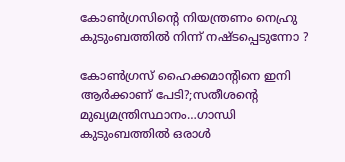കോൺഗ്രസിന്റെ നിയന്ത്രണം നെഹ്രു കുടുംബത്തിൽ നിന്ന് നഷ്ടപ്പെടുന്നോ ?

കോണ്‍ഗ്രസ് ഹൈക്കമാന്‍റിനെ ഇനി ആര്‍ക്കാണ് പേടി?;സതീശന്റെ മുഖ്യമന്ത്രിസ്ഥാനം…ഗാന്ധി കുടുംബത്തില്‍ ഒരാള്‍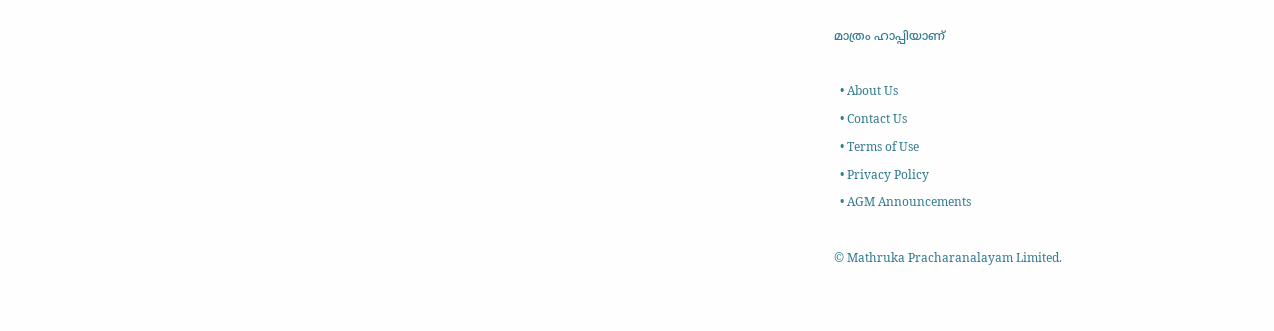മാത്രം ഹാപ്പിയാണ്

  • About Us
  • Contact Us
  • Terms of Use
  • Privacy Policy
  • AGM Announcements

© Mathruka Pracharanalayam Limited.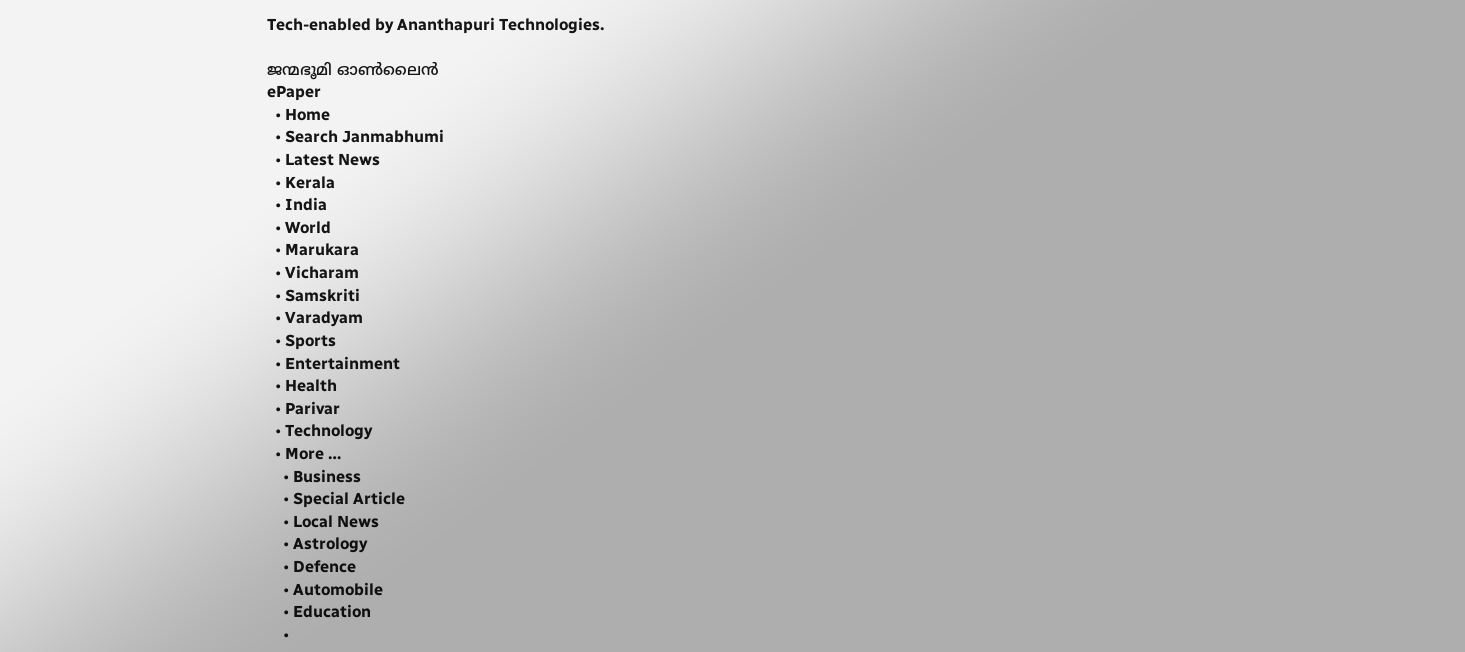Tech-enabled by Ananthapuri Technologies.

ജന്മഭൂമി ഓണ്‍ലൈന്‍
ePaper
  • Home
  • Search Janmabhumi
  • Latest News
  • Kerala
  • India
  • World
  • Marukara
  • Vicharam
  • Samskriti
  • Varadyam
  • Sports
  • Entertainment
  • Health
  • Parivar
  • Technology
  • More …
    • Business
    • Special Article
    • Local News
    • Astrology
    • Defence
    • Automobile
    • Education
    •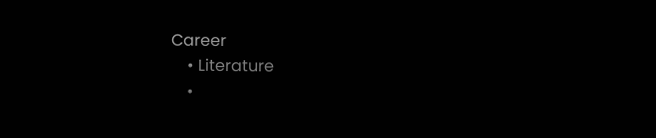Career
    • Literature
    •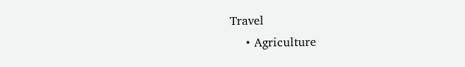Travel
    • Agriculture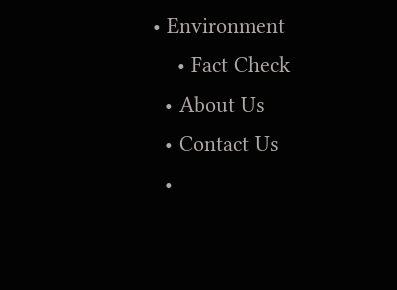• Environment
    • Fact Check
  • About Us
  • Contact Us
  •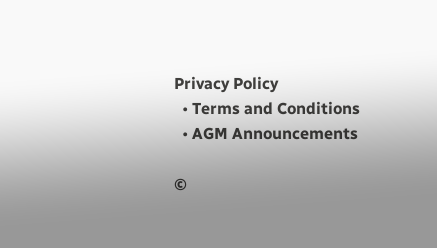Privacy Policy
  • Terms and Conditions
  • AGM Announcements

©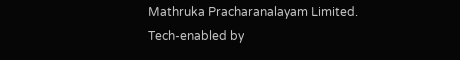Mathruka Pracharanalayam Limited.
Tech-enabled by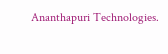Ananthapuri Technologies.